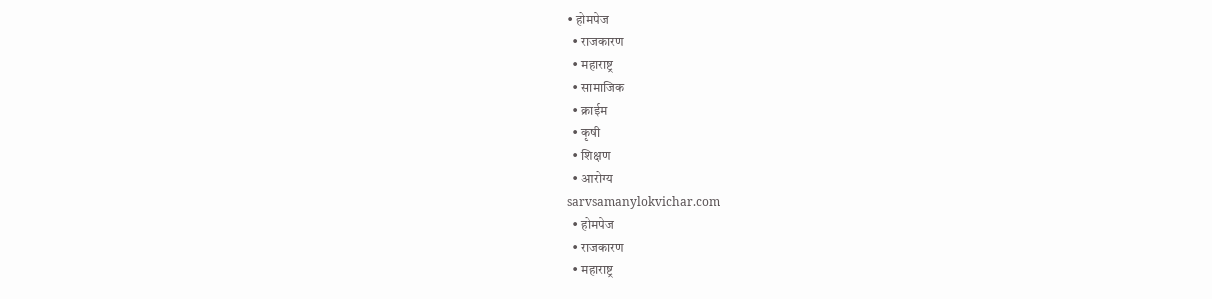• होमपेज
  • राजकारण
  • महाराष्ट्र
  • सामाजिक
  • क्राईम
  • कृषी
  • शिक्षण
  • आरोग्य
sarvsamanylokvichar.com
  • होमपेज
  • राजकारण
  • महाराष्ट्र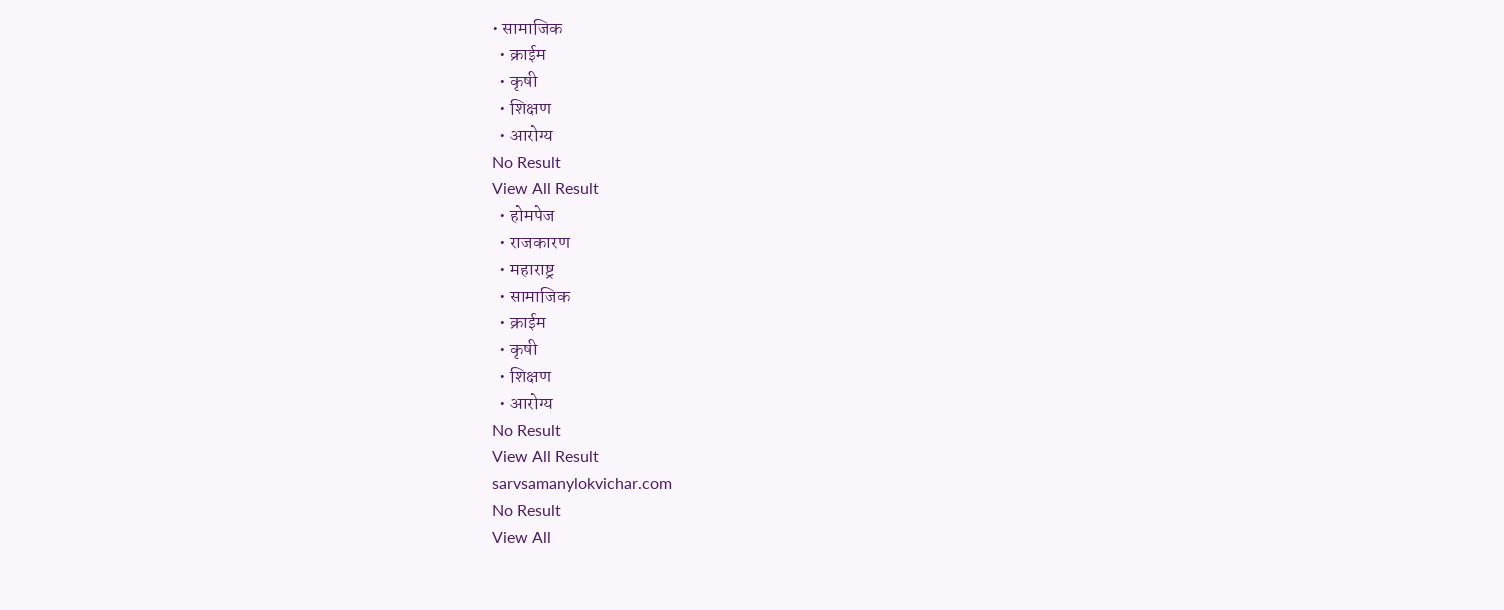• सामाजिक
  • क्राईम
  • कृषी
  • शिक्षण
  • आरोग्य
No Result
View All Result
  • होमपेज
  • राजकारण
  • महाराष्ट्र
  • सामाजिक
  • क्राईम
  • कृषी
  • शिक्षण
  • आरोग्य
No Result
View All Result
sarvsamanylokvichar.com
No Result
View All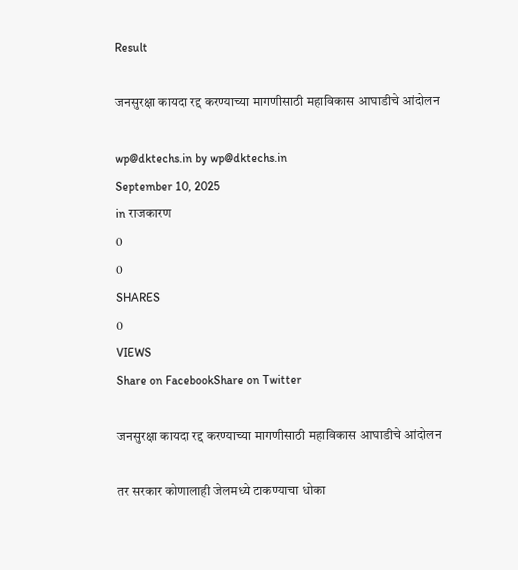Result

जनसुरक्षा कायदा रद्द करण्याच्या मागणीसाठी महाविकास आघाडीचे आंदोलन

wp@dktechs.in by wp@dktechs.in
September 10, 2025
in राजकारण
0
0
SHARES
0
VIEWS
Share on FacebookShare on Twitter

जनसुरक्षा कायदा रद्द करण्याच्या मागणीसाठी महाविकास आघाडीचे आंदोलन

तर सरकार कोणालाही जेलमध्ये टाकण्याचा धोका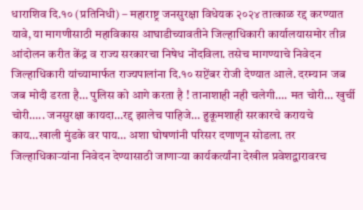धाराशिव दि.१० (प्रतिनिधी) – महाराष्ट्र जनसुरक्षा विधेयक २०२४ तात्काळ रद्द करण्यात यावे, या मागणीसाठी महाविकास आघाडीच्यावतीने जिल्हाधिकारी कार्यालयासमोर तीव्र आंदोलन करीत केंद्र व राज्य सरकारचा निषेध नोंदविला. तसेच मागण्याचे निवेदन जिल्हाधिकारी यांच्यामार्फत राज्यपालांना दि.१० सप्टेंबर रोजी देण्यात आले. दरम्यान जब जब मोदी डरता है… पुलिस को आगे करता है ! तानाशाही नही चलेगी…. मत चोरी… खुर्ची चोरी….. जनसुरक्षा कायदा…रद्द झालेच पाहिजे… हुकूमशाही सरकारचे करायचे काय…खाली मुंडके वर पाय… अशा घोषणांनी परिसर दणाणून सोडला. तर जिल्हाधिकाऱ्यांना निवेदन देण्यासाठी जाणाऱ्या कार्यकर्त्यांना देखील प्रवेशद्वारावरच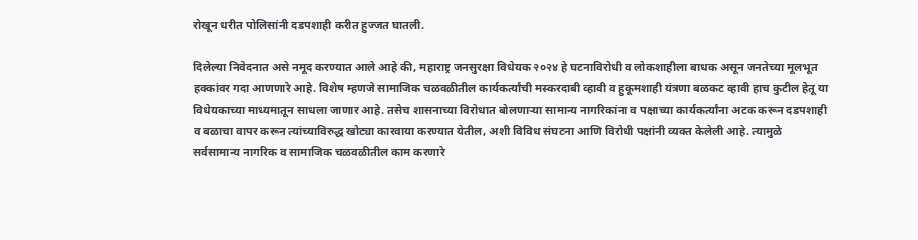रोखून धरीत पोलिसांनी दडपशाही करीत हुज्जत घातली.

दिलेल्या निवेदनात असे नमूद करण्यात आले आहे की, महाराष्ट्र जनसुरक्षा विधेयक २०२४ हे घटनाविरोधी व लोकशाहीला बाधक असून जनतेच्या मूलभूत हक्कांवर गदा आणणारे आहे. विशेष म्हणजे सामाजिक चळवळीतील कार्यकर्त्यांची मस्करदाबी व्हावी व हुकूमशाही यंत्रणा बळकट व्हावी हाच कुटील हेतू या विधेयकाच्या माध्यमातून साधला जाणार आहे. तसेच शासनाच्या विरोधात बोलणाऱ्या सामान्य नागरिकांना व पक्षाच्या कार्यकर्त्यांना अटक करून दडपशाही व बळाचा वापर करून त्यांच्याविरुद्ध खोट्या कारवाया करण्यात येतील, अशी विविध संघटना आणि विरोधी पक्षांनी व्यक्त केलेली आहे. त्यामुळे सर्वसामान्य नागरिक व सामाजिक चळवळीतील काम करणारे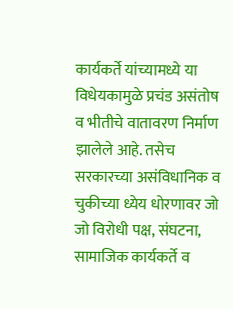कार्यकर्ते यांच्यामध्ये या विधेयकामुळे प्रचंड असंतोष व भीतीचे वातावरण निर्माण झालेले आहे. तसेच सरकारच्या असंविधानिक व चुकीच्या ध्येय धोरणावर जो जो विरोधी पक्ष, संघटना, सामाजिक कार्यकर्ते व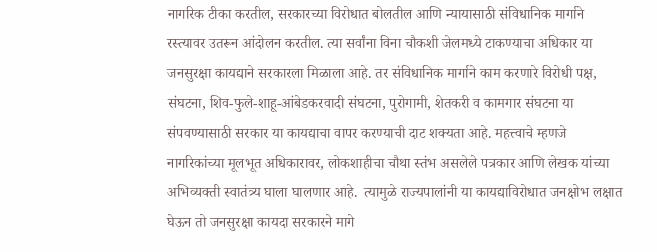नागरिक टीका करतील, सरकारच्या विरोधात बोलतील आणि न्यायासाठी संविधानिक मार्गाने रस्त्यावर उतरून आंदोलन करतील. त्या सर्वांना विना चौकशी जेलमध्ये टाकण्याचा अधिकार या जनसुरक्षा कायद्याने सरकारला मिळाला आहे. तर संविधानिक मार्गाने काम करणारे विरोधी पक्ष, संघटना, शिव-फुले-शाहू-आंबेडकरवादी संघटना, पुरोगामी, शेतकरी व कामगार संघटना या संपवण्यासाठी सरकार या कायद्याचा वापर करण्याची दाट शक्यता आहे. महत्त्वाचे म्हणजे नागरिकांच्या मूलभूत अधिकारावर, लोकशाहीचा चौथा स्तंभ असलेले पत्रकार आणि लेखक यांच्या अभिव्यक्ती स्वातंत्र्य घाला घालणार आहे.  त्यामुळे राज्यपालांनी या कायद्याविरोधात जनक्षोभ लक्षात घेऊन तो जनसुरक्षा कायदा सरकारने मागे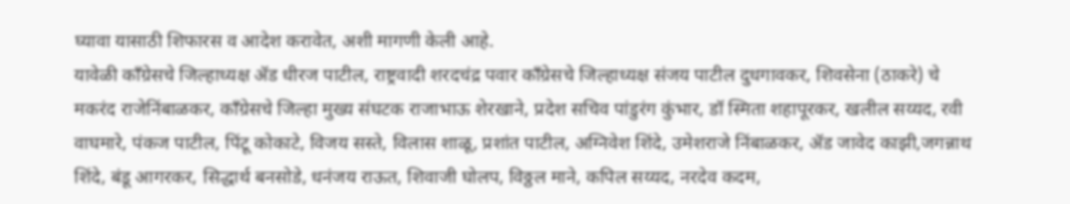घ्यावा यासाठी शिफारस व आदेश करावेत, अशी मागणी केली आहे.
यावेळी काँग्रेसचे जिल्हाध्यक्ष ॲड धीरज पाटील, राष्ट्रवादी शरदचंद्र पवार काँग्रेसचे जिल्हाध्यक्ष संजय पाटील दुधगावकर, शिवसेना (ठाकरे) चे मकरंद राजेनिंबाळकर, काँग्रेसचे जिल्हा मुख्य संघटक राजाभाऊ शेरखाने, प्रदेश सचिव पांडुरंग कुंभार, डॉ स्मिता शहापूरकर, खलील सय्यद, रवी वाघमारे, पंकज पाटील, पिंटू कोकाटे, विजय सस्ते, विलास शाळू, प्रशांत पाटील, अग्निवेश शिंदे, उमेशराजे निंबाळकर, ॲड जावेद काझी,जगन्नाथ शिंदे, बंडू आगरकर, सिद्धार्थ बनसोडे, धनंजय राऊत, शिवाजी घोलप, विठ्ठल माने, कपिल सय्यद, नरदेव कदम,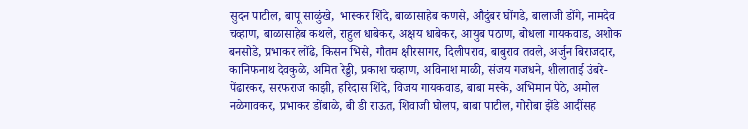सुदन पाटील, बापू साळुंखे,  भास्कर शिंदे, बाळासाहेब कणसे, औदुंबर घोंगडे, बालाजी डोंगे, नामदेव चव्हाण, बाळासाहेब कथले, राहुल धाबेकर, अक्षय धाबेकर, आयुब पठाण, बोधला गायकवाड, अशोक बनसोडे, प्रभाकर लोंढे, किसन भिसे, गौतम क्षीरसागर, दिलीपराव, बाबुराव तवले, अर्जुन बिराजदार, कानिफनाथ देवकुळे, अमित रेड्डी, प्रकाश चव्हाण, अविनाश माळी, संजय गजधने, शीलाताई उंबरे- पेंढारकर, सरफराज काझी, हरिदास शिंदे, विजय गायकवाड, बाबा मस्के, अभिमान पेठे, अमोल नळेगावकर, प्रभाकर डोंबाळे, बी डी राऊत, शिवाजी घोलप, बाबा पाटील, गोरोबा झेंडे आदींसह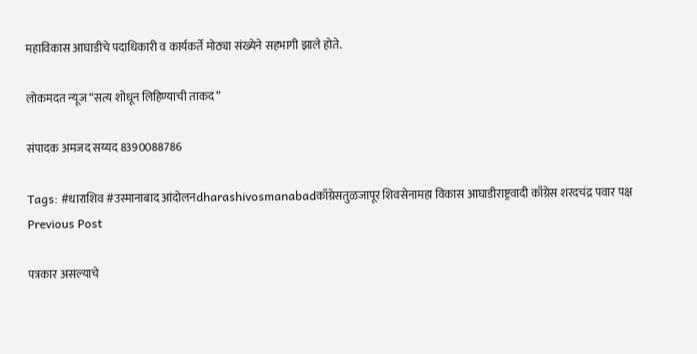महाविकास आघाडीचे पदाधिकारी व कार्यकर्ते मोठ्या संख्येने सहभागी झाले होते.

लोकमदत न्यूज “सत्य शोधून लिहिण्याची ताकद”

संपादक अमजद सय्यद 8390088786

Tags: #धाराशिव #उस्मानाबाद आंदोलनdharashivosmanabadकाँग्रेसतुळजापूर शिवसेनामहा विकास आघाडीराष्ट्रवादी काँग्रेस शरदचंद्र पवार पक्ष
Previous Post

पत्रकार असल्याचे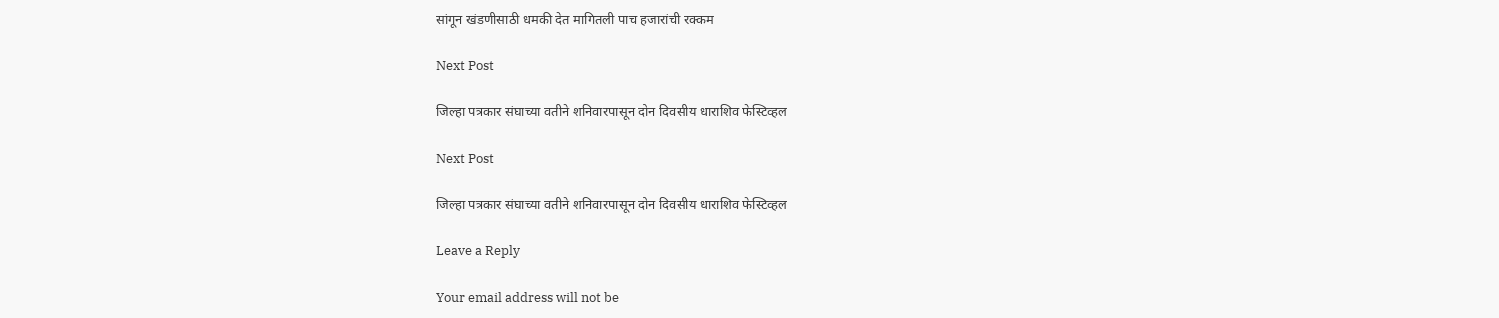सांगून खंडणीसाठी धमकी देत मागितली पाच हजारांची रक्कम

Next Post

जिल्हा पत्रकार संघाच्या वतीने शनिवारपासून दोन दिवसीय धाराशिव फेस्टिव्हल

Next Post

जिल्हा पत्रकार संघाच्या वतीने शनिवारपासून दोन दिवसीय धाराशिव फेस्टिव्हल

Leave a Reply

Your email address will not be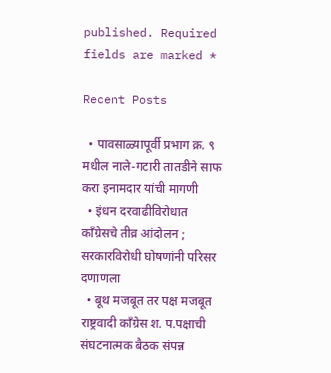published. Required fields are marked *

Recent Posts

  • पावसाळ्यापूर्वी प्रभाग क्र. ९ मधील नाले-गटारी तातडीने साफ करा इनामदार यांची मागणी
  • इंधन दरवाढीविरोधात काँग्रेसचे तीव्र आंदोलन ; सरकारविरोधी घोषणांनी परिसर दणाणला
  • बूथ मजबूत तर पक्ष मजबूत राष्ट्रवादी काँग्रेस श. प.पक्षाची संघटनात्मक बैठक संपन्न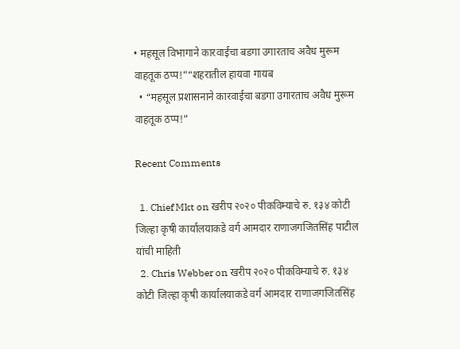• महसूल विभागाने कारवाईचा बडगा उगारताच अवैध मुरूम वाहतूक ठप्प!”“शहरातील हायवा गायब
  • “महसूल प्रशासनाने कारवाईचा बडगा उगारताच अवैध मुरूम वाहतूक ठप्प!”

Recent Comments

  1. Chief Mkt on खरीप २०२० पीकविम्याचे रु. १३४ कोटी जिल्हा कृषी कार्यालयाकडे वर्ग आमदार राणाजगजितसिंह पाटील यांची माहिती
  2. Chris Webber on खरीप २०२० पीकविम्याचे रु. १३४ कोटी जिल्हा कृषी कार्यालयाकडे वर्ग आमदार राणाजगजितसिंह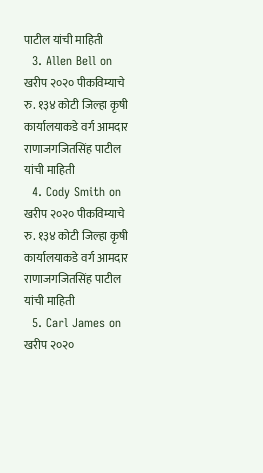पाटील यांची माहिती
  3. Allen Bell on खरीप २०२० पीकविम्याचे रु. १३४ कोटी जिल्हा कृषी कार्यालयाकडे वर्ग आमदार राणाजगजितसिंह पाटील यांची माहिती
  4. Cody Smith on खरीप २०२० पीकविम्याचे रु. १३४ कोटी जिल्हा कृषी कार्यालयाकडे वर्ग आमदार राणाजगजितसिंह पाटील यांची माहिती
  5. Carl James on खरीप २०२०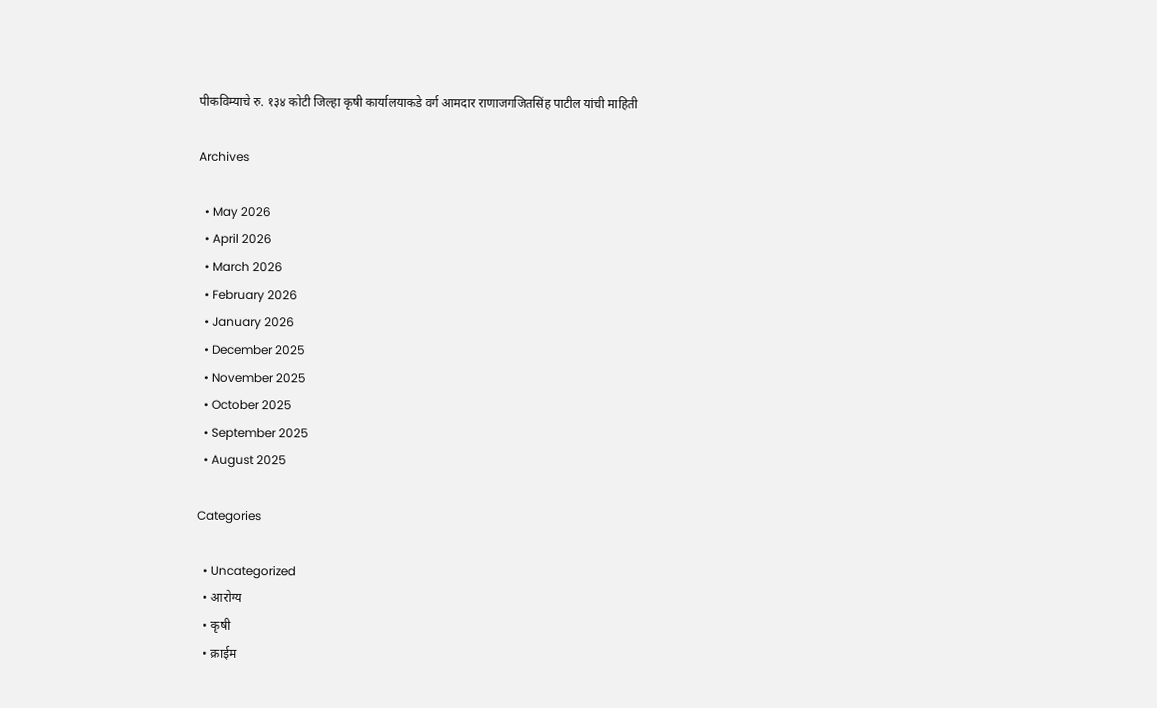पीकविम्याचे रु. १३४ कोटी जिल्हा कृषी कार्यालयाकडे वर्ग आमदार राणाजगजितसिंह पाटील यांची माहिती

Archives

  • May 2026
  • April 2026
  • March 2026
  • February 2026
  • January 2026
  • December 2025
  • November 2025
  • October 2025
  • September 2025
  • August 2025

Categories

  • Uncategorized
  • आरोग्य
  • कृषी
  • क्राईम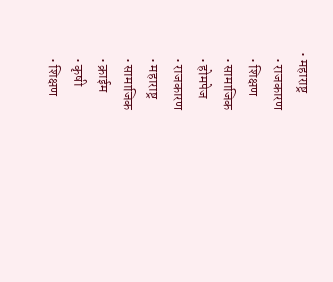• महाराष्ट्र
  • राजकारण
  • शिक्षण
  • सामाजिक
  • होमपेज
  • राजकारण
  • महाराष्ट्र
  • सामाजिक
  • क्राईम
  • कृषी
  • शिक्षण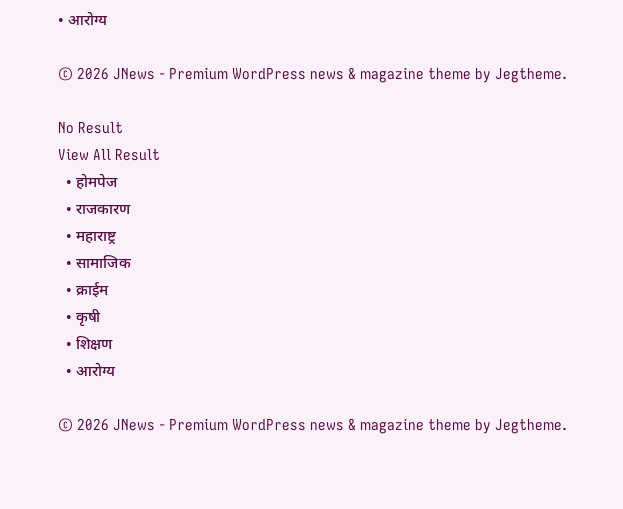• आरोग्य

© 2026 JNews - Premium WordPress news & magazine theme by Jegtheme.

No Result
View All Result
  • होमपेज
  • राजकारण
  • महाराष्ट्र
  • सामाजिक
  • क्राईम
  • कृषी
  • शिक्षण
  • आरोग्य

© 2026 JNews - Premium WordPress news & magazine theme by Jegtheme.